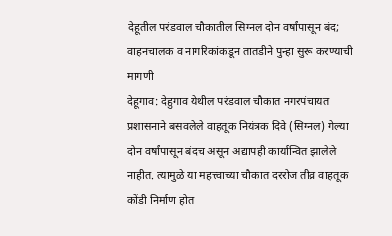देहूतील परंडवाल चौकातील सिग्नल दोन वर्षांपासून बंद; वाहनचालक व नागरिकांकडून तातडीने पुन्हा सुरू करण्याची मागणी
देहूगाव: देहुगाव येथील परंडवाल चौकात नगरपंचायत प्रशासनाने बसवलेले वाहतूक नियंत्रक दिवे (सिग्नल) गेल्या दोन वर्षांपासून बंदच असून अद्यापही कार्यान्वित झालेले नाहीत. त्यामुळे या महत्त्वाच्या चौकात दररोज तीव्र वाहतूक कोंडी निर्माण होत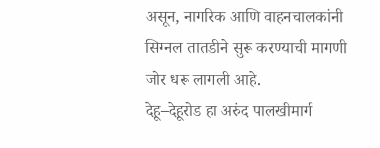असून, नागरिक आणि वाहनचालकांनी सिग्नल तातडीने सुरू करण्याची मागणी जोर धरू लागली आहे.
देहू–देहूरोड हा अरुंद पालखीमार्ग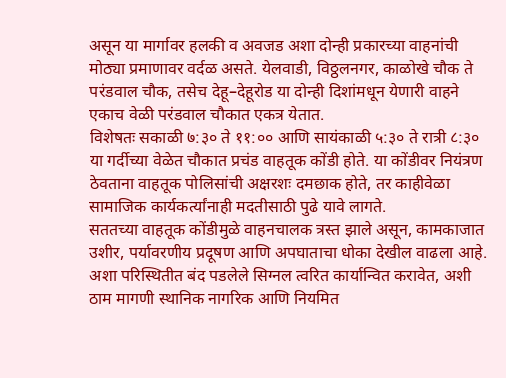असून या मार्गावर हलकी व अवजड अशा दोन्ही प्रकारच्या वाहनांची मोठ्या प्रमाणावर वर्दळ असते. येलवाडी, विठ्ठलनगर, काळोखे चौक ते परंडवाल चौक, तसेच देहू–देहूरोड या दोन्ही दिशांमधून येणारी वाहने एकाच वेळी परंडवाल चौकात एकत्र येतात.
विशेषतः सकाळी ७:३० ते ११:०० आणि सायंकाळी ५:३० ते रात्री ८:३० या गर्दीच्या वेळेत चौकात प्रचंड वाहतूक कोंडी होते. या कोंडीवर नियंत्रण ठेवताना वाहतूक पोलिसांची अक्षरशः दमछाक होते, तर काहीवेळा सामाजिक कार्यकर्त्यांनाही मदतीसाठी पुढे यावे लागते.
सततच्या वाहतूक कोंडीमुळे वाहनचालक त्रस्त झाले असून, कामकाजात उशीर, पर्यावरणीय प्रदूषण आणि अपघाताचा धोका देखील वाढला आहे. अशा परिस्थितीत बंद पडलेले सिग्नल त्वरित कार्यान्वित करावेत, अशी ठाम मागणी स्थानिक नागरिक आणि नियमित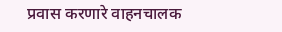प्रवास करणारे वाहनचालक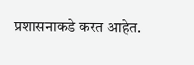प्रशासनाकडे करत आहेत.